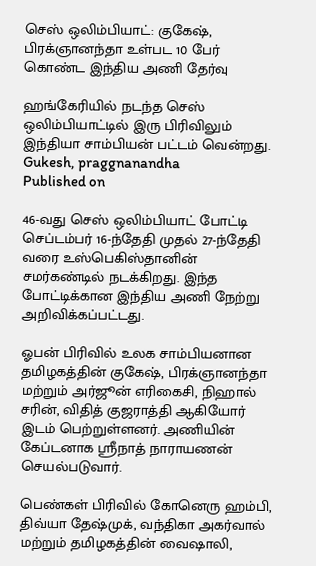செஸ் ஒலிம்பியாட்: குகேஷ், பிரக்ஞானந்தா உள்பட 10 பேர் கொண்ட இந்திய அணி தேர்வு

ஹங்கேரியில் நடந்த செஸ் ஒலிம்பியாட்டில் இரு பிரிவிலும் இந்தியா சாம்பியன் பட்டம் வென்றது.
Gukesh, praggnanandha
Published on

46-வது செஸ் ஒலிம்பியாட் போட்டி செப்டம்பர் 16-ந்தேதி முதல் 27-ந்தேதி வரை உஸ்பெகிஸ்தானின் சமர்கண்டில் நடக்கிறது. இந்த போட்டிக்கான இந்திய அணி நேற்று அறிவிக்கப்பட்டது.

ஓபன் பிரிவில் உலக சாம்பியனான தமிழகத்தின் குகேஷ், பிரக்ஞானந்தா மற்றும் அர்ஜூன் எரிகைசி, நிஹால் சரின், விதித் குஜராத்தி ஆகியோர் இடம் பெற்றுள்ளனர். அணியின் கேப்டனாக ஸ்ரீநாத் நாராயணன் செயல்படுவார்.

பெண்கள் பிரிவில் கோனெரு ஹம்பி, திவ்யா தேஷ்முக், வந்திகா அகர்வால் மற்றும் தமிழகத்தின் வைஷாலி,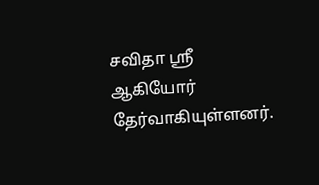சவிதா ஸ்ரீ ஆகியோர் தேர்வாகியுள்ளனர்.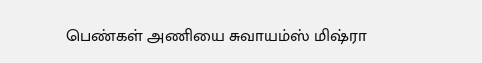பெண்கள் அணியை சுவாயம்ஸ் மிஷ்ரா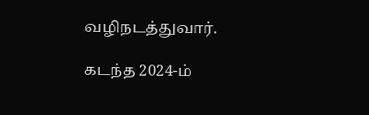வழிநடத்துவார்.

கடந்த 2024-ம்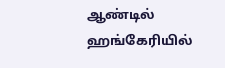ஆண்டில் ஹங்கேரியில்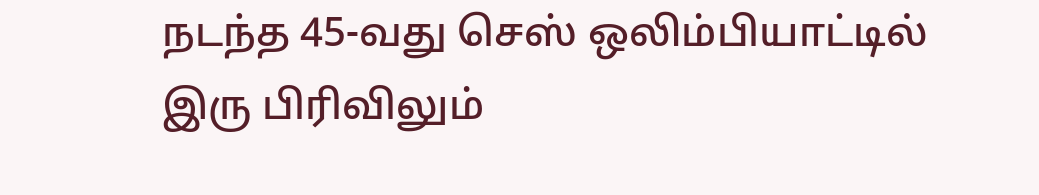நடந்த 45-வது செஸ் ஒலிம்பியாட்டில் இரு பிரிவிலும்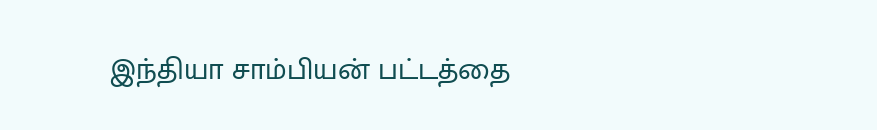இந்தியா சாம்பியன் பட்டத்தை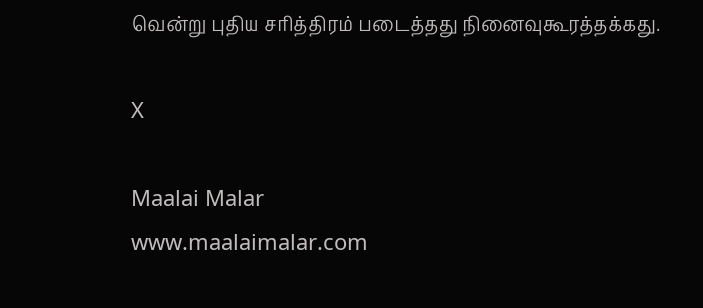வென்று புதிய சரித்திரம் படைத்தது நினைவுகூரத்தக்கது.

X

Maalai Malar
www.maalaimalar.com